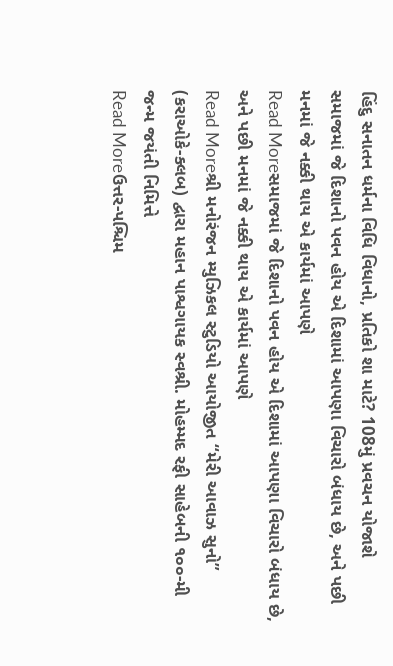હિંદુ સનાતન ધર્મના વિધિ વિધાનો, પ્રતિકો શા માટે? 108મું પ્રવચન યોજાશે
સમાજમાં જે દિશાનો પવન હોય એ દિશામાં આપણા વિચારો બંધાય છે, અને પછી મનમાં જે નક્કી થાય એ કાર્યમાં આપણે
Read Moreસમાજમાં જે દિશાનો પવન હોય એ દિશામાં આપણા વિચારો બંધાય છે, અને પછી મનમાં જે નક્કી થાય એ કાર્યમાં આપણે
Read Moreશ્રી મનોરંજન મ્યુઝિકલ સ્ટુડિયો આયોજીત “મેરી આવાઝ સુનો” (કરાઓકે-ક્લબ) દ્વારા મહાન પાશ્વગાયક સ્વશ્રી. મોહમ્મદ રફી સાહેબની ૧૦૦-મી જન્મ જયંતી નિમિત્તે
Read Moreઉત્તર-પશ્ચિમ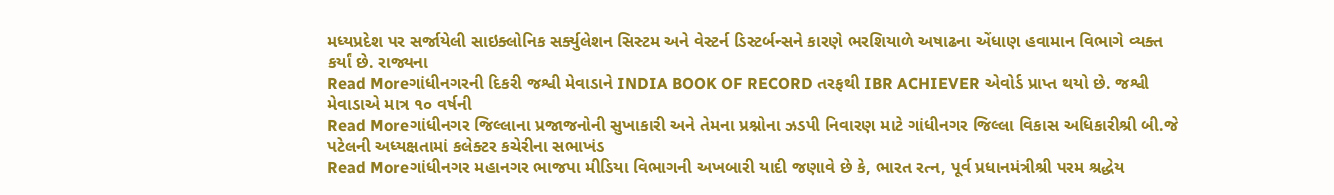મધ્યપ્રદેશ પર સર્જાયેલી સાઇક્લોનિક સર્ક્યુલેશન સિસ્ટમ અને વેસ્ટર્ન ડિસ્ટર્બન્સને કારણે ભરશિયાળે અષાઢના એંધાણ હવામાન વિભાગે વ્યક્ત કર્યાં છે. રાજ્યના
Read Moreગાંધીનગરની દિકરી જશ્વી મેવાડાને INDIA BOOK OF RECORD તરફથી IBR ACHIEVER એવોર્ડ પ્રાપ્ત થયો છે. જશ્વી મેવાડાએ માત્ર ૧૦ વર્ષની
Read Moreગાંધીનગર જિલ્લાના પ્રજાજનોની સુખાકારી અને તેમના પ્રશ્નોના ઝડપી નિવારણ માટે ગાંધીનગર જિલ્લા વિકાસ અધિકારીશ્રી બી.જે પટેલની અધ્યક્ષતામાં કલેક્ટર કચેરીના સભાખંડ
Read Moreગાંધીનગર મહાનગર ભાજપા મીડિયા વિભાગની અખબારી યાદી જણાવે છે કે, ભારત રત્ન, પૂર્વ પ્રધાનમંત્રીશ્રી પરમ શ્રદ્ધેય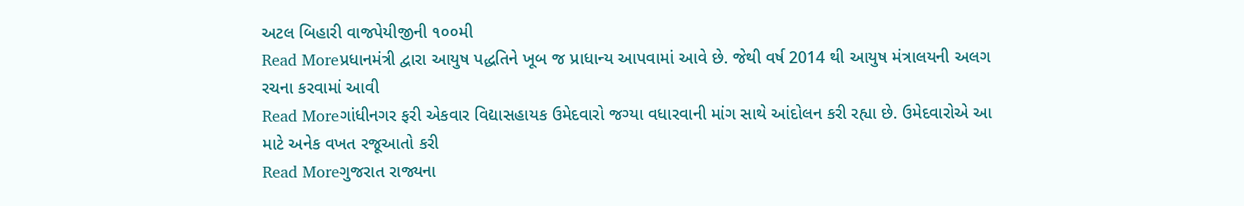અટલ બિહારી વાજપેયીજીની ૧૦૦મી
Read Moreપ્રધાનમંત્રી દ્વારા આયુષ પદ્ધતિને ખૂબ જ પ્રાધાન્ય આપવામાં આવે છે. જેથી વર્ષ 2014 થી આયુષ મંત્રાલયની અલગ રચના કરવામાં આવી
Read Moreગાંધીનગર ફરી એકવાર વિદ્યાસહાયક ઉમેદવારો જગ્યા વધારવાની માંગ સાથે આંદોલન કરી રહ્યા છે. ઉમેદવારોએ આ માટે અનેક વખત રજૂઆતો કરી
Read Moreગુજરાત રાજ્યના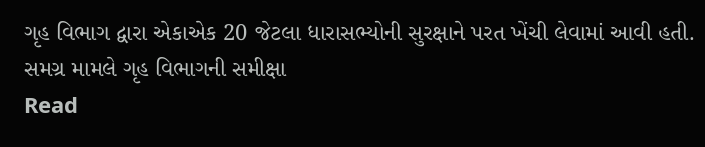ગૃહ વિભાગ દ્વારા એકાએક 20 જેટલા ધારાસભ્યોની સુરક્ષાને પરત ખેંચી લેવામાં આવી હતી. સમગ્ર મામલે ગૃહ વિભાગની સમીક્ષા
Read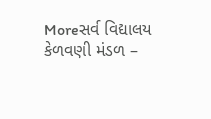Moreસર્વ વિદ્યાલય કેળવણી મંડળ –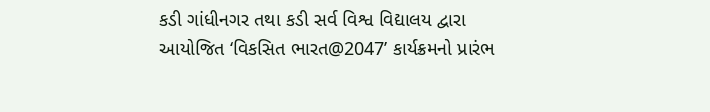કડી ગાંધીનગર તથા કડી સર્વ વિશ્વ વિદ્યાલય દ્વારા આયોજિત ‘વિકસિત ભારત@2047’ કાર્યક્રમનો પ્રારંભ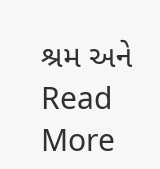શ્રમ અને
Read More